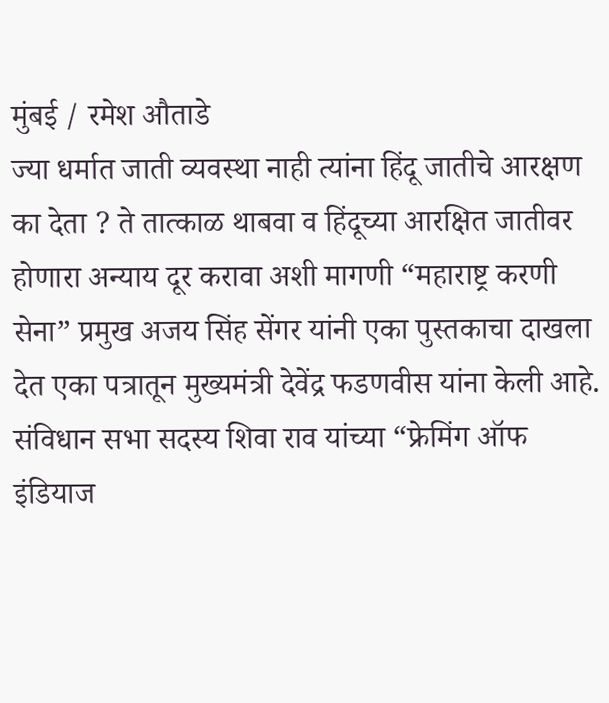मुंबई / रमेश औताडे
ज्या धर्मात जाती व्यवस्था नाही त्यांना हिंदू जातीचे आरक्षण का देता ? ते तात्काळ थाबवा व हिंदूच्या आरक्षित जातीवर होणारा अन्याय दूर करावा अशी मागणी “महाराष्ट्र करणी सेना” प्रमुख अजय सिंह सेंगर यांनी एका पुस्तकाचा दाखला देत एका पत्रातून मुख्यमंत्री देवेंद्र फडणवीस यांना केली आहे.
संविधान सभा सदस्य शिवा राव यांच्या “फ्रेमिंग ऑफ इंडियाज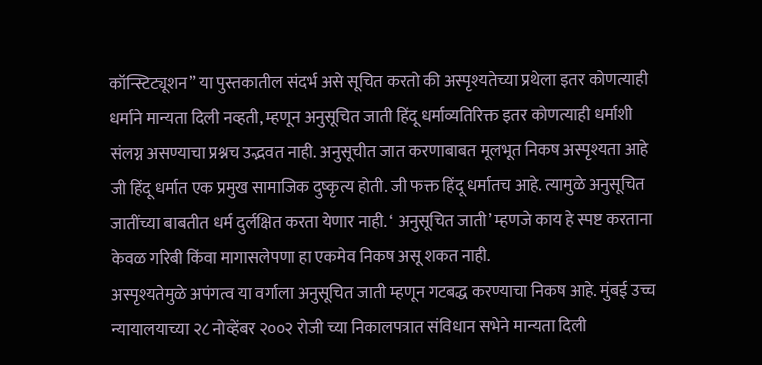कॉन्स्टिट्यूशन” या पुस्तकातील संदर्भ असे सूचित करतो की अस्पृश्यतेच्या प्रथेला इतर कोणत्याही धर्माने मान्यता दिली नव्हती, म्हणून अनुसूचित जाती हिंदू धर्माव्यतिरिक्त इतर कोणत्याही धर्माशी संलग्न असण्याचा प्रश्नच उद्भवत नाही. अनुसूचीत जात करणाबाबत मूलभूत निकष अस्पृश्यता आहे जी हिंदू धर्मात एक प्रमुख सामाजिक दुष्कृत्य होती. जी फक्त हिंदू धर्मातच आहे. त्यामुळे अनुसूचित जातींच्या बाबतीत धर्म दुर्लक्षित करता येणार नाही. ‘ अनुसूचित जाती’ म्हणजे काय हे स्पष्ट करताना केवळ गरिबी किंवा मागासलेपणा हा एकमेव निकष असू शकत नाही.
अस्पृश्यतेमुळे अपंगत्व या वर्गाला अनुसूचित जाती म्हणून गटबद्ध करण्याचा निकष आहे. मुंबई उच्च न्यायालयाच्या २८ नोव्हेंबर २००२ रोजी च्या निकालपत्रात संविधान सभेने मान्यता दिली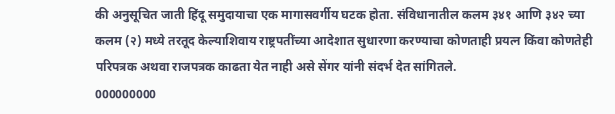की अनुसूचित जाती हिंदू समुदायाचा एक मागासवर्गीय घटक होता. संविधानातील कलम ३४१ आणि ३४२ च्या कलम (२) मध्ये तरतूद केल्याशिवाय राष्ट्रपतींच्या आदेशात सुधारणा करण्याचा कोणताही प्रयत्न किंवा कोणतेही परिपत्रक अथवा राजपत्रक काढता येत नाही असे सेंगर यांनी संदर्भ देत सांगितले.
000000000